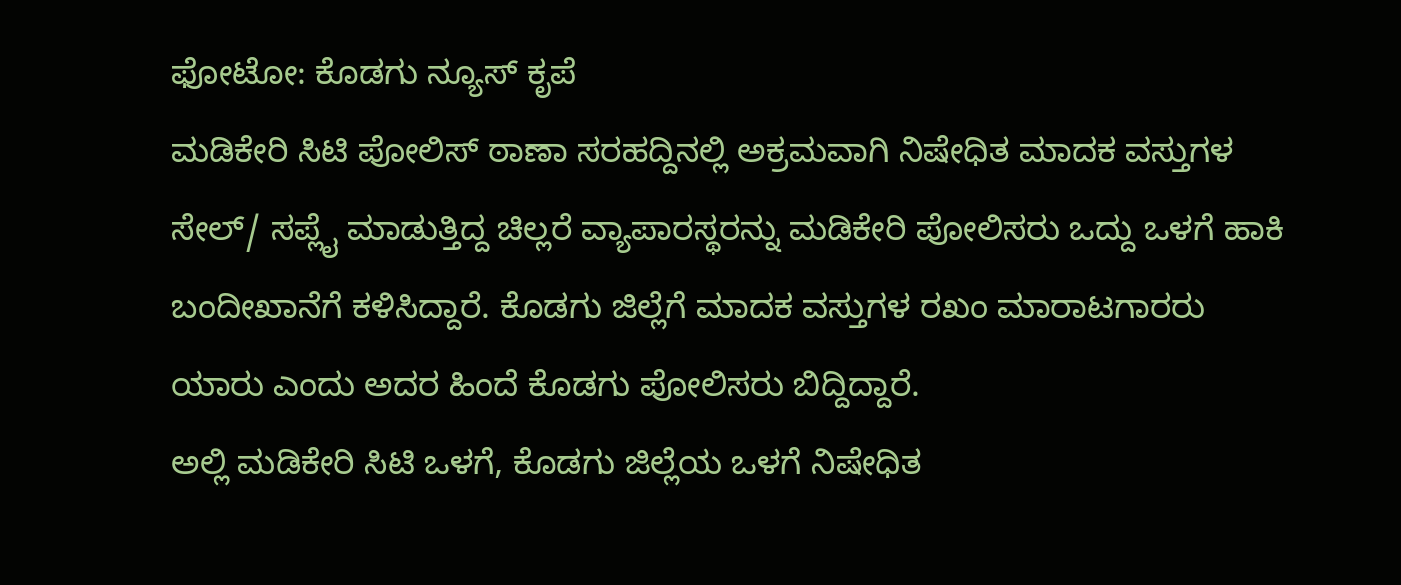ಫೋಟೋ: ಕೊಡಗು ನ್ಯೂಸ್ ಕೃಪೆ
ಮಡಿಕೇರಿ ಸಿಟಿ ಪೋಲಿಸ್ ಠಾಣಾ ಸರಹದ್ದಿನಲ್ಲಿ ಅಕ್ರಮವಾಗಿ ನಿಷೇಧಿತ ಮಾದಕ ವಸ್ತುಗಳ ಸೇಲ್/ ಸಪ್ಲೈ ಮಾಡುತ್ತಿದ್ದ ಚಿಲ್ಲರೆ ವ್ಯಾಪಾರಸ್ಥರನ್ನು ಮಡಿಕೇರಿ ಪೋಲಿಸರು ಒದ್ದು ಒಳಗೆ ಹಾಕಿ ಬಂದೀಖಾನೆಗೆ ಕಳಿಸಿದ್ದಾರೆ. ಕೊಡಗು ಜಿಲ್ಲೆಗೆ ಮಾದಕ ವಸ್ತುಗಳ ರಖಂ ಮಾರಾಟಗಾರರು ಯಾರು ಎಂದು ಅದರ ಹಿಂದೆ ಕೊಡಗು ಪೋಲಿಸರು ಬಿದ್ದಿದ್ದಾರೆ.
ಅಲ್ಲಿ ಮಡಿಕೇರಿ ಸಿಟಿ ಒಳಗೆ, ಕೊಡಗು ಜಿಲ್ಲೆಯ ಒಳಗೆ ನಿಷೇಧಿತ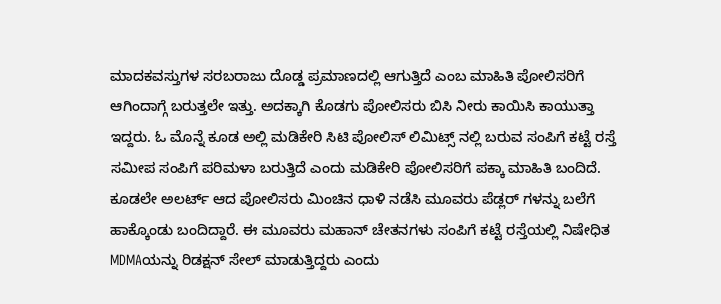ಮಾದಕವಸ್ತುಗಳ ಸರಬರಾಜು ದೊಡ್ಡ ಪ್ರಮಾಣದಲ್ಲಿ ಆಗುತ್ತಿದೆ ಎಂಬ ಮಾಹಿತಿ ಪೋಲಿಸರಿಗೆ ಆಗಿಂದಾಗ್ಗೆ ಬರುತ್ತಲೇ ಇತ್ತು. ಅದಕ್ಕಾಗಿ ಕೊಡಗು ಪೋಲಿಸರು ಬಿಸಿ ನೀರು ಕಾಯಿಸಿ ಕಾಯುತ್ತಾ ಇದ್ದರು. ಓ ಮೊನ್ನೆ ಕೂಡ ಅಲ್ಲಿ ಮಡಿಕೇರಿ ಸಿಟಿ ಪೋಲಿಸ್ ಲಿಮಿಟ್ಸ್ ನಲ್ಲಿ ಬರುವ ಸಂಪಿಗೆ ಕಟ್ಟೆ ರಸ್ತೆ ಸಮೀಪ ಸಂಪಿಗೆ ಪರಿಮಳಾ ಬರುತ್ತಿದೆ ಎಂದು ಮಡಿಕೇರಿ ಪೋಲಿಸರಿಗೆ ಪಕ್ಕಾ ಮಾಹಿತಿ ಬಂದಿದೆ. ಕೂಡಲೇ ಅಲರ್ಟ್ ಆದ ಪೋಲಿಸರು ಮಿಂಚಿನ ಧಾಳಿ ನಡೆಸಿ ಮೂವರು ಪೆಡ್ಲರ್ ಗಳನ್ನು ಬಲೆಗೆ ಹಾಕ್ಕೊಂಡು ಬಂದಿದ್ದಾರೆ. ಈ ಮೂವರು ಮಹಾನ್ ಚೇತನಗಳು ಸಂಪಿಗೆ ಕಟ್ಟೆ ರಸ್ತೆಯಲ್ಲಿ ನಿಷೇಧಿತ MDMAಯನ್ನು ರಿಡಕ್ಷನ್ ಸೇಲ್ ಮಾಡುತ್ತಿದ್ದರು ಎಂದು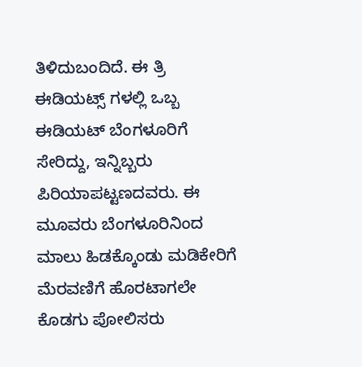ತಿಳಿದುಬಂದಿದೆ. ಈ ತ್ರಿ ಈಡಿಯಟ್ಸ್ ಗಳಲ್ಲಿ ಒಬ್ಬ ಈಡಿಯಟ್ ಬೆಂಗಳೂರಿಗೆ ಸೇರಿದ್ದು, ಇನ್ನಿಬ್ಬರು ಪಿರಿಯಾಪಟ್ಟಣದವರು. ಈ ಮೂವರು ಬೆಂಗಳೂರಿನಿಂದ ಮಾಲು ಹಿಡಕ್ಕೊಂಡು ಮಡಿಕೇರಿಗೆ ಮೆರವಣಿಗೆ ಹೊರಟಾಗಲೇ ಕೊಡಗು ಪೋಲಿಸರು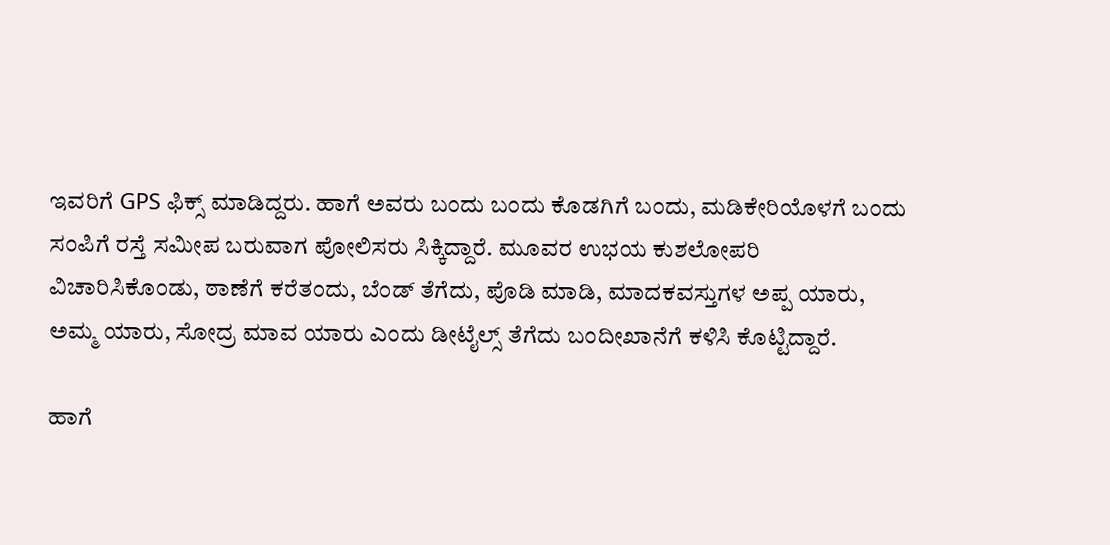ಇವರಿಗೆ GPS ಫಿಕ್ಸ್ ಮಾಡಿದ್ದರು. ಹಾಗೆ ಅವರು ಬಂದು ಬಂದು ಕೊಡಗಿಗೆ ಬಂದು, ಮಡಿಕೇರಿಯೊಳಗೆ ಬಂದು ಸಂಪಿಗೆ ರಸ್ತೆ ಸಮೀಪ ಬರುವಾಗ ಪೋಲಿಸರು ಸಿಕ್ಕಿದ್ದಾರೆ. ಮೂವರ ಉಭಯ ಕುಶಲೋಪರಿ ವಿಚಾರಿಸಿಕೊಂಡು, ಠಾಣೆಗೆ ಕರೆತಂದು, ಬೆಂಡ್ ತೆಗೆದು, ಪೊಡಿ ಮಾಡಿ, ಮಾದಕವಸ್ತುಗಳ ಅಪ್ಪ ಯಾರು, ಅಮ್ಮ ಯಾರು, ಸೋದ್ರ ಮಾವ ಯಾರು ಎಂದು ಡೀಟೈಲ್ಸ್ ತೆಗೆದು ಬಂದೀಖಾನೆಗೆ ಕಳಿಸಿ ಕೊಟ್ಟಿದ್ದಾರೆ.

ಹಾಗೆ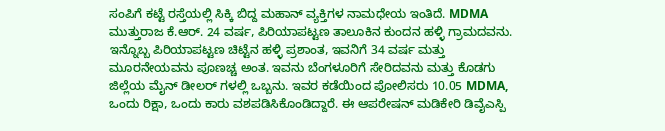ಸಂಪಿಗೆ ಕಟ್ಟೆ ರಸ್ತೆಯಲ್ಲಿ ಸಿಕ್ಕಿ ಬಿದ್ದ ಮಹಾನ್ ವ್ಯಕ್ತಿಗಳ ನಾಮಧೇಯ ಇಂತಿದೆ. MDMA ಮುತ್ತುರಾಜ ಕೆ.ಆರ್. 24 ವರ್ಷ, ಪಿರಿಯಾಪಟ್ಟಣ ತಾಲೂಕಿನ ಕುಂದನ ಹಳ್ಳಿ ಗ್ರಾಮದವನು. ಇನ್ನೊಬ್ಬ ಪಿರಿಯಾಪಟ್ಟಣ ಚಿಟ್ಟೆನ ಹಳ್ಳಿ ಪ್ರಶಾಂತ, ಇವನಿಗೆ 34 ವರ್ಷ ಮತ್ತು ಮೂರನೇಯವನು ಪೂಣಚ್ಚ ಅಂತ. ಇವನು ಬೆಂಗಳೂರಿಗೆ ಸೇರಿದವನು ಮತ್ತು ಕೊಡಗು ಜಿಲ್ಲೆಯ ಮೈನ್ ಡೀಲರ್ ಗಳಲ್ಲಿ ಒಬ್ಬನು. ಇವರ ಕಡೆಯಿಂದ ಪೋಲಿಸರು 10.05 MDMA, ಒಂದು ರಿಕ್ಷಾ, ಒಂದು ಕಾರು ವಶಪಡಿಸಿಕೊಂಡಿದ್ದಾರೆ. ಈ ಆಪರೇಷನ್ ಮಡಿಕೇರಿ ಡಿವೈಎಸ್ಪಿ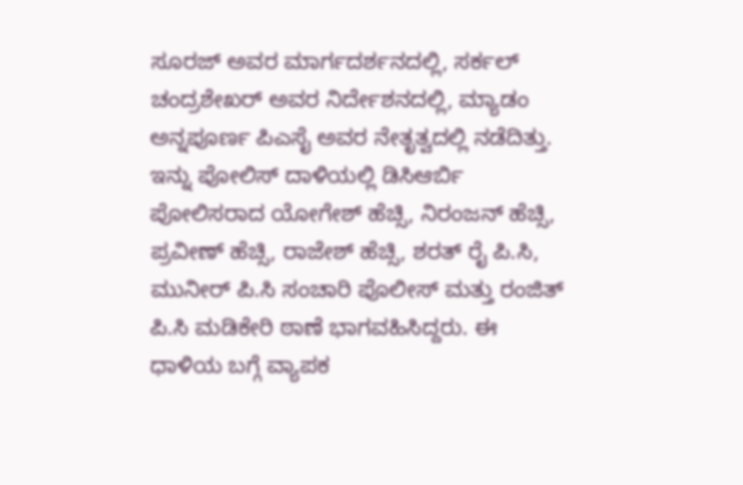ಸೂರಜ್ ಅವರ ಮಾರ್ಗದರ್ಶನದಲ್ಲಿ, ಸರ್ಕಲ್ ಚಂದ್ರಶೇಖರ್ ಅವರ ನಿರ್ದೇಶನದಲ್ಲಿ, ಮ್ಯಾಡಂ ಅನ್ನಪೂರ್ಣ ಪಿಎಸೈ ಅವರ ನೇತೃತ್ವದಲ್ಲಿ ನಡೆದಿತ್ತು. ಇನ್ನು ಪೋಲಿಸ್ ದಾಳಿಯಲ್ಲಿ ಡಿಸಿಆರ್ಬಿ ಪೋಲಿಸರಾದ ಯೋಗೇಶ್ ಹೆಚ್ಸಿ, ನಿರಂಜನ್ ಹೆಚ್ಸಿ, ಪ್ರವೀಣ್ ಹೆಚ್ಸಿ, ರಾಜೇಶ್ ಹೆಚ್ಸಿ, ಶರತ್ ರೈ ಪಿ.ಸಿ, ಮುನೀರ್ ಪಿ.ಸಿ ಸಂಚಾರಿ ಪೊಲೀಸ್ ಮತ್ತು ರಂಜಿತ್ ಪಿ.ಸಿ ಮಡಿಕೇರಿ ಠಾಣೆ ಭಾಗವಹಿಸಿದ್ದರು. ಈ ಧಾಳಿಯ ಬಗ್ಗೆ ವ್ಯಾಪಕ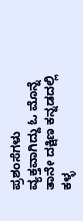ಪ್ರಶಂಸೆಗಳು ವ್ಯಕ್ತವಾಗಿದ್ದು ಓ ಮೊನ್ನೆ ತಾನೇ ದಕ್ಷಿಣ ಕನ್ನಡದಲ್ಲಿ ಕಳ್ಳ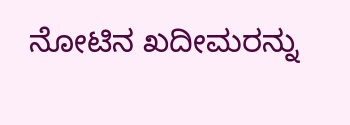ನೋಟಿನ ಖದೀಮರನ್ನು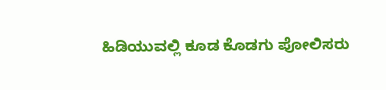ಹಿಡಿಯುವಲ್ಲಿ ಕೂಡ ಕೊಡಗು ಪೋಲಿಸರು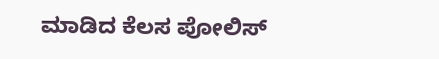ಮಾಡಿದ ಕೆಲಸ ಪೋಲಿಸ್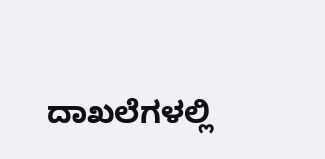ದಾಖಲೆಗಳಲ್ಲಿ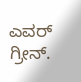ಎವರ್ ಗ್ರೀನ್.